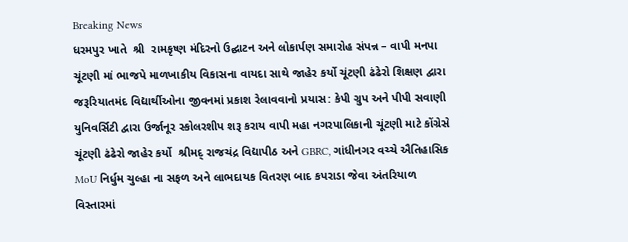Breaking News
ધરમપુર ખાતે  શ્રી  રામકૃષ્ણ મંદિરનો ઉદ્ઘાટન અને લોકાર્પણ સમારોહ સંપન્ન – વાપી મનપા ચૂંટણી માં ભાજપે માળખાકીય વિકાસના વાયદા સાથે જાહેર કર્યો ચૂંટણી ઢંઢેરો શિક્ષણ દ્વારા જરૂરિયાતમંદ વિદ્યાર્થીઓના જીવનમાં પ્રકાશ રેલાવવાનો પ્રયાસ: કેપી ગ્રુપ અને પીપી સવાણી યુનિવર્સિટી દ્વારા ઉર્જાનૂર સ્કોલરશીપ શરૂ કરાય વાપી મહા નગરપાલિકાની ચૂંટણી માટે કોંગ્રેસે  ચૂંટણી ઢંઢેરો જાહેર કર્યો  શ્રીમદ્ રાજચંદ્ર વિદ્યાપીઠ અને GBRC, ગાંધીનગર વચ્ચે ઐતિહાસિક MoU નિર્ધુમ ચુલ્હા ના સફળ અને લાભદાયક વિતરણ બાદ કપરાડા જેવા અંતરિયાળ વિસ્તારમાં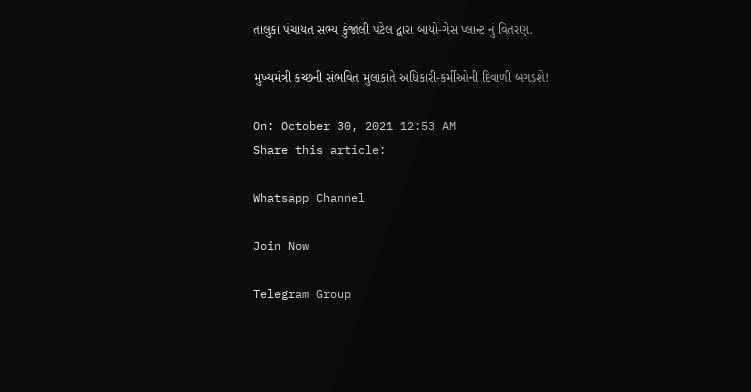તાલુકા પંચાયત સભ્ય કુંજાલી પટેલ દ્વારા બાયો-ગેસ પ્લાન્ટ નું વિતરણ.

મુખ્યમંત્રી કચ્છની સંભવિત મુલાકાતે અધિકારી-કર્મીઓની દિવાળી બગડશે!

On: October 30, 2021 12:53 AM
Share this article:

Whatsapp Channel

Join Now

Telegram Group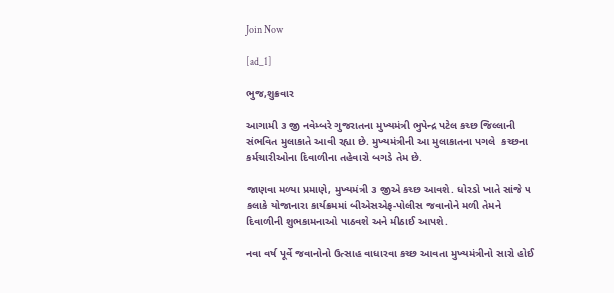Join Now

[ad_1]

ભુજ,શુક્રવાર

આગામી ૩ જી નવેમ્બરે ગુજરાતના મુખ્યમંત્રી ભુપેન્દ્ર પટેલ કચ્છ જિલ્લાની સંભવિત મુલાકાતે આવી રહ્યા છે. મુખ્યમંત્રીની આ મુલાકાતના પગલે  કચ્છના કર્મચારીઓના દિવાળીના તહેવારો બગડે તેમ છે.

જાણવા મળ્યા પ્રમાણે, મુખ્યમંત્રી ૩ જીએ કચ્છ આવશે. ધોરડો ખાતે સાંજે ૫ કલાકે યોજાનારા કાર્યક્રમમાં બીએસએફ-પોલીસ જવાનોને મળી તેમને દિવાળીની શુભકામનાઓ પાઠવશે અને મીઠાઈ આપશે.

નવા વર્ષ પૂર્વે જવાનોનો ઉત્સાહ વાધારવા કચ્છ આવતા મુખ્યમંત્રીનો સારો હોઈ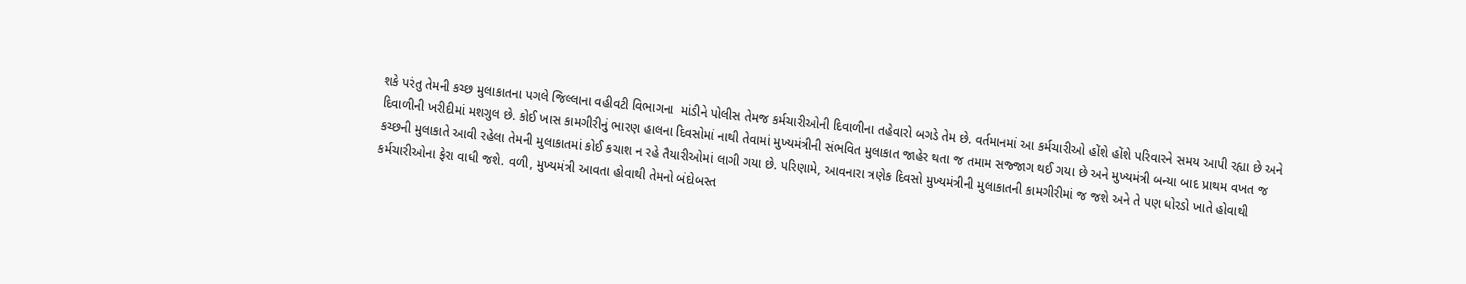શકે પરંતુ તેમની કચ્છ મુલાકાતના પગલે જિલ્લાના વહીવટી વિભાગના  માંડીને પોલીસ તેમજ કર્મચારીઓની દિવાળીના તહેવારો બગડે તેમ છે. વર્તમાનમાં આ કર્મચારીઓ હોંશે હોંશે પરિવારને સમય આપી રહ્યા છે અને દિવાળીની ખરીદીમાં મશગુલ છે. કોઈ ખાસ કામગીરીનું ભારણ હાલના દિવસોમાં નાથી તેવામાં મુખ્યમંત્રીની સંભવિત મુલાકાત જાહેર થતા જ તમામ સજ્જાગ થઈ ગયા છે અને મુખ્યમંત્રી બન્યા બાદ પ્રાથમ વખત જ કચ્છની મુલાકાતે આવી રહેલા તેમની મુલાકાતમાં કોઈ કચાશ ન રહે તૈયારીઓમાં લાગી ગયા છે. પરિણામે, આવનારા ત્રણેક દિવસો મુખ્યમંત્રીની મુલાકાતની કામગીરીમાં જ જશે અને તે પણ ધોરડો ખાતે હોવાથી કર્મચારીઓના ફેરા વાધી જશે. વળી, મુખ્યમંત્રી આવતા હોવાથી તેમનો બંદોબસ્ત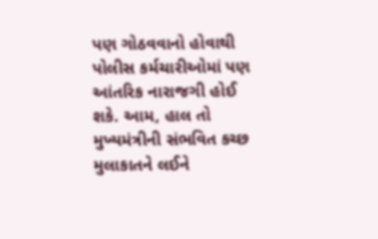પણ ગોઠવવાનો હોવાથી પોલીસ કર્મચારીઓમાં પણ આંતરિક નારાજગી હોઈ શકે. આમ, હાલ તો મુખ્યમંત્રીની સંભવિત કચ્છ મુલાકાતને લઈને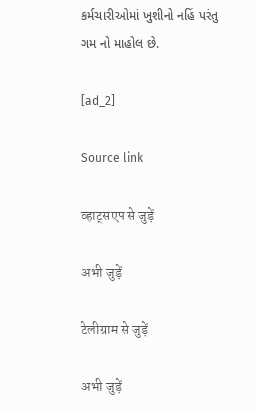કર્મચારીઓમાં ખુશીનો નહિં પરંતુ ગમ નો માહોલ છે.

[ad_2]

Source link

व्हाट्सएप से जुड़ें

अभी जुड़ें

टेलीग्राम से जुड़ें

अभी जुड़ें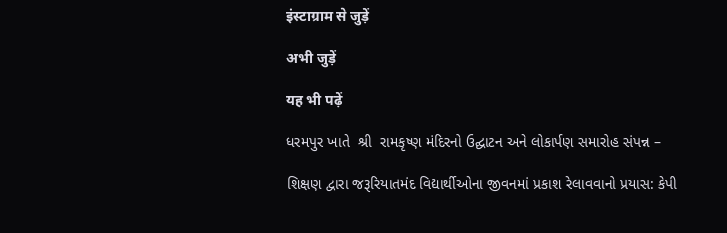इंस्टाग्राम से जुड़ें

अभी जुड़ें

यह भी पढ़ें

ધરમપુર ખાતે  શ્રી  રામકૃષ્ણ મંદિરનો ઉદ્ઘાટન અને લોકાર્પણ સમારોહ સંપન્ન –

શિક્ષણ દ્વારા જરૂરિયાતમંદ વિદ્યાર્થીઓના જીવનમાં પ્રકાશ રેલાવવાનો પ્રયાસ: કેપી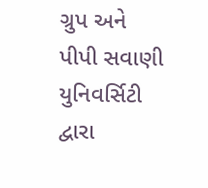ગ્રુપ અને પીપી સવાણી યુનિવર્સિટી દ્વારા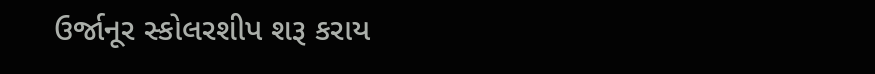ઉર્જાનૂર સ્કોલરશીપ શરૂ કરાય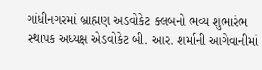ગાંધીનગરમાં બ્રાહ્મણ અડવોકેટ ક્લબનો ભવ્ય શુભારંભ સ્થાપક અધ્યક્ષ એડવોકેટ બી. આર. શર્માની આગેવાનીમાં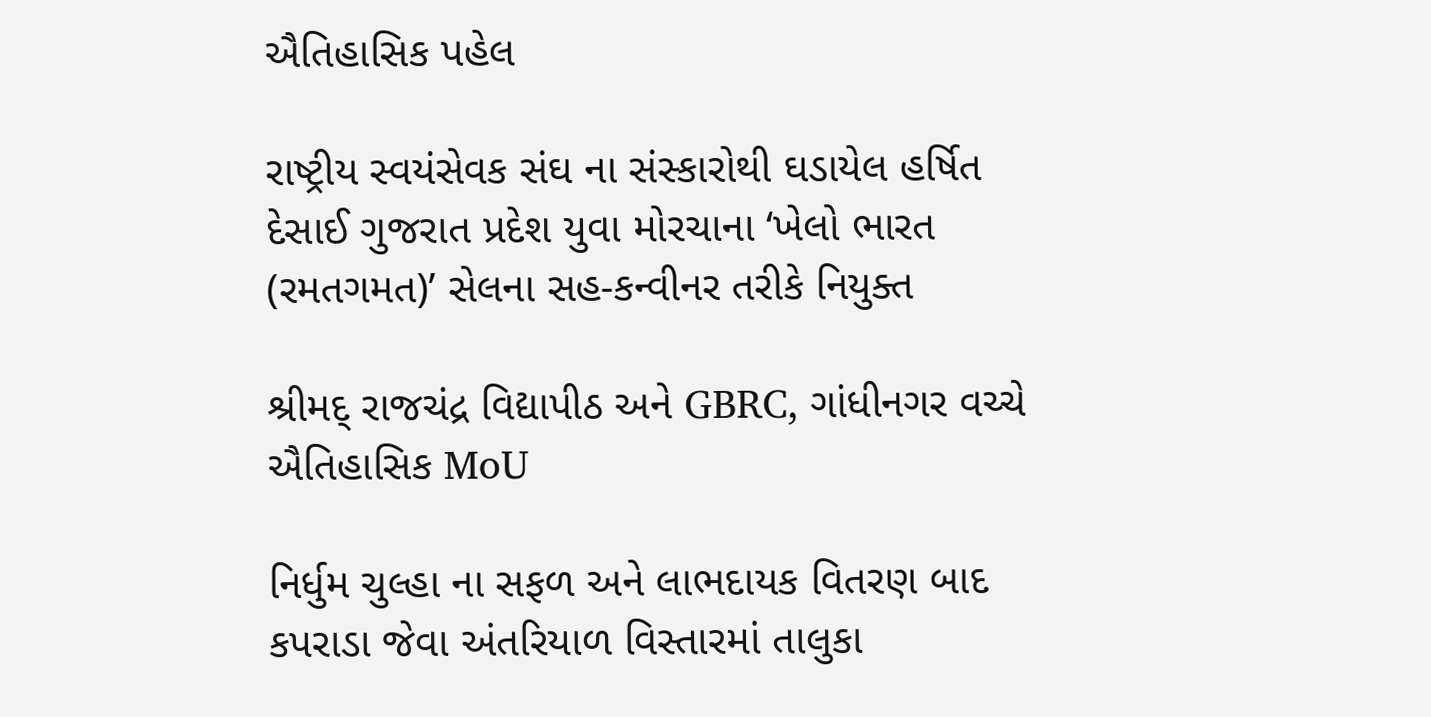ઐતિહાસિક પહેલ

રાષ્ટ્રીય સ્વયંસેવક સંઘ ના સંસ્કારોથી ઘડાયેલ હર્ષિત દેસાઈ ગુજરાત પ્રદેશ યુવા મોરચાના ‘ખેલો ભારત (રમતગમત)’ સેલના સહ-કન્વીનર તરીકે નિયુક્ત

શ્રીમદ્ રાજચંદ્ર વિદ્યાપીઠ અને GBRC, ગાંધીનગર વચ્ચે ઐતિહાસિક MoU

નિર્ધુમ ચુલ્હા ના સફળ અને લાભદાયક વિતરણ બાદ કપરાડા જેવા અંતરિયાળ વિસ્તારમાં તાલુકા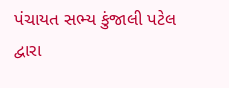પંચાયત સભ્ય કુંજાલી પટેલ દ્વારા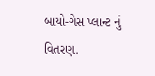બાયો-ગેસ પ્લાન્ટ નું વિતરણ.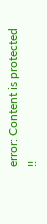error: Content is protected !!